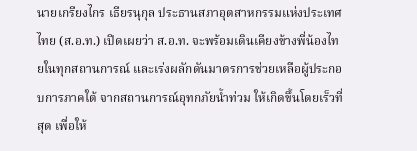นายเกรียงไกร เธียรนุกุล ประธานสภาอุตสาหกรรมแห่งประเทศไทย (ส.อ.ท.) เปิดเผยว่า ส.อ.ท. จะพร้อมเดินเคียงข้างพี่น้องไทยในทุกสถานการณ์ และเร่งผลักดันมาตรการช่วยเหลือผู้ประกอบการภาคใต้ จากสถานการณ์อุทกภัยน้ำท่วม ให้เกิดขึ้นโดยเร็วที่สุด เพื่อให้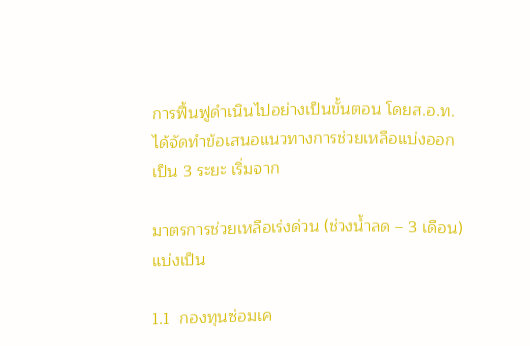การฟื้นฟูดำเนินไปอย่างเป็นขั้นตอน โดยส.อ.ท. ได้จัดทำข้อเสนอแนวทางการช่วยเหลือแบ่งออกเป็น 3 ระยะ เริ่มจาก

มาตรการช่วยเหลือเร่งด่วน (ช่วงน้ำลด – 3 เดือน) แบ่งเป็น

1.1  กองทุนซ่อมเค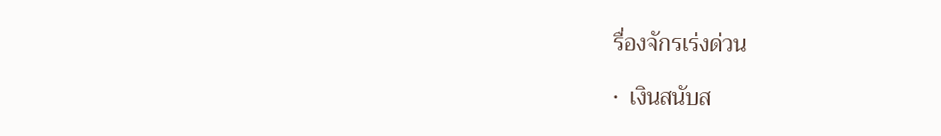รื่องจักรเร่งด่วน

•  เงินสนับส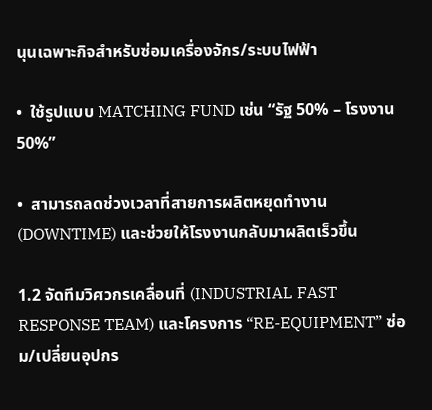นุนเฉพาะกิจสำหรับซ่อมเครื่องจักร/ระบบไฟฟ้า

•  ใช้รูปแบบ MATCHING FUND เช่น “รัฐ 50% – โรงงาน 50%”

•  สามารถลดช่วงเวลาที่สายการผลิตหยุดทำงาน (DOWNTIME) และช่วยให้โรงงานกลับมาผลิตเร็วขึ้น

1.2 จัดทีมวิศวกรเคลื่อนที่ (INDUSTRIAL FAST RESPONSE TEAM) และโครงการ “RE-EQUIPMENT” ซ่อม/เปลี่ยนอุปกร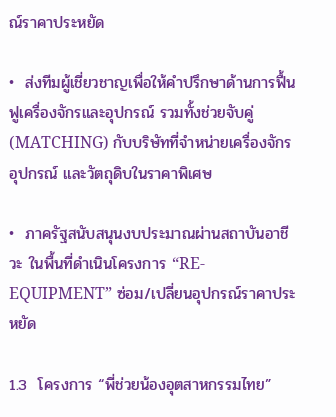ณ์ราคาประหยัด

•  ส่งทีมผู้เชี่ยวชาญเพื่อให้คำปรึกษาด้านการฟื้นฟูเครื่องจักรและอุปกรณ์ รวมทั้งช่วยจับคู่ (MATCHING) กับบริษัทที่จำหน่ายเครื่องจักร อุปกรณ์ และวัตถุดิบในราคาพิเศษ

•  ภาครัฐสนับสนุนงบประมาณผ่านสถาบันอาชีวะ ในพื้นที่ดำเนินโครงการ “RE-EQUIPMENT” ซ่อม/เปลี่ยนอุปกรณ์ราคาประหยัด

1.3  โครงการ “พี่ช่วยน้องอุตสาหกรรมไทย”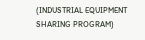(INDUSTRIAL EQUIPMENT SHARING PROGRAM)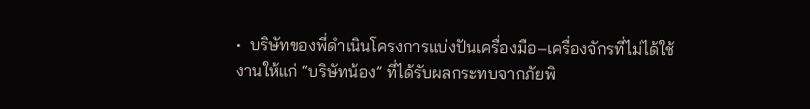•  บริษัทของพี่ดำเนินโครงการแบ่งปันเครื่องมือ–เครื่องจักรที่ไม่ได้ใช้งานให้แก่ “บริษัทน้อง” ที่ได้รับผลกระทบจากภัยพิ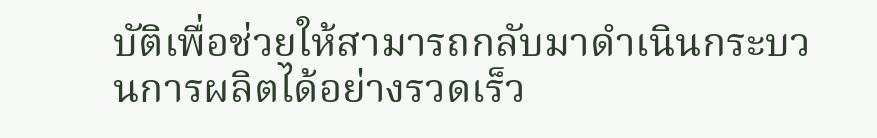บัติเพื่อช่วยให้สามารถกลับมาดำเนินกระบวนการผลิตได้อย่างรวดเร็ว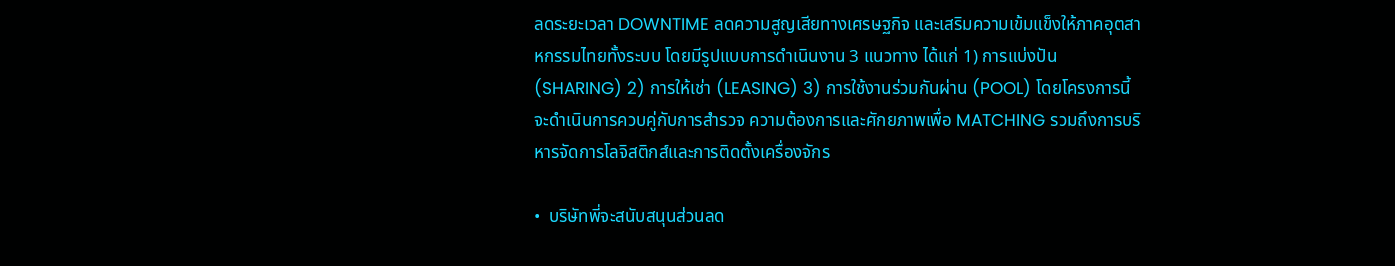ลดระยะเวลา DOWNTIME ลดความสูญเสียทางเศรษฐกิจ และเสริมความเข้มแข็งให้ภาคอุตสาหกรรมไทยทั้งระบบ โดยมีรูปแบบการดำเนินงาน 3 แนวทาง ได้แก่ 1) การแบ่งปัน (SHARING) 2) การให้เช่า (LEASING) 3) การใช้งานร่วมกันผ่าน (POOL) โดยโครงการนี้จะดำเนินการควบคู่กับการสำรวจ ความต้องการและศักยภาพเพื่อ MATCHING รวมถึงการบริหารจัดการโลจิสติกส์และการติดตั้งเครื่องจักร

•  บริษัทพี่จะสนับสนุนส่วนลด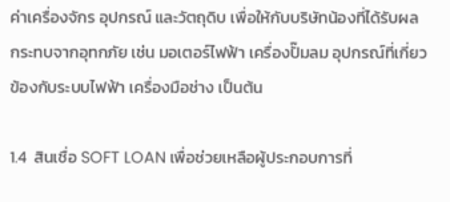ค่าเครื่องจักร อุปกรณ์ และวัตถุดิบ เพื่อให้กับบริษัทน้องที่ได้รับผลกระทบจากอุทกภัย เช่น มอเตอร์ไฟฟ้า เครื่องปั๊มลม อุปกรณ์ที่เกี่ยวข้องกับระบบไฟฟ้า เครื่องมือช่าง เป็นต้น

1.4  สินเชื่อ SOFT LOAN เพื่อช่วยเหลือผู้ประกอบการที่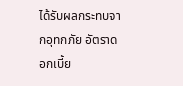ได้รับผลกระทบจากอุทกภัย อัตราดอกเบี้ย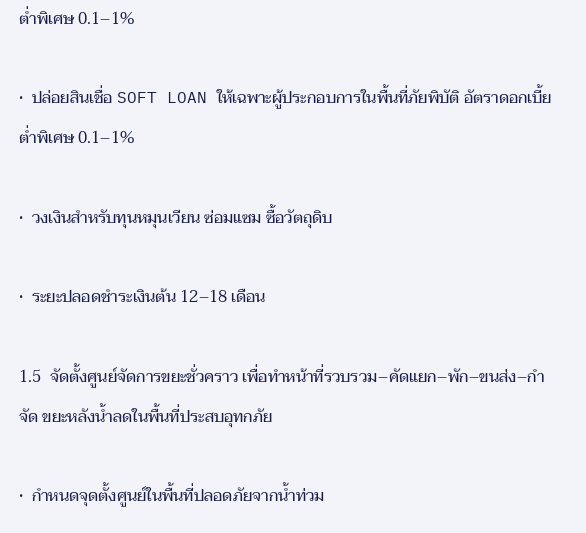ต่ำพิเศษ 0.1–1%

•  ปล่อยสินเชื่อ SOFT LOAN ให้เฉพาะผู้ประกอบการในพื้นที่ภัยพิบัติ อัตราดอกเบี้ยต่ำพิเศษ 0.1–1%

•  วงเงินสำหรับทุนหมุนเวียน ซ่อมแซม ซื้อวัตถุดิบ

•  ระยะปลอดชำระเงินต้น 12–18 เดือน

1.5  จัดตั้งศูนย์จัดการขยะชั่วคราว เพื่อทำหน้าที่รวบรวม–คัดแยก–พัก–ขนส่ง–กำจัด ขยะหลังน้ำลดในพื้นที่ประสบอุทกภัย

•  กำหนดจุดตั้งศูนย์ในพื้นที่ปลอดภัยจากน้ำท่วม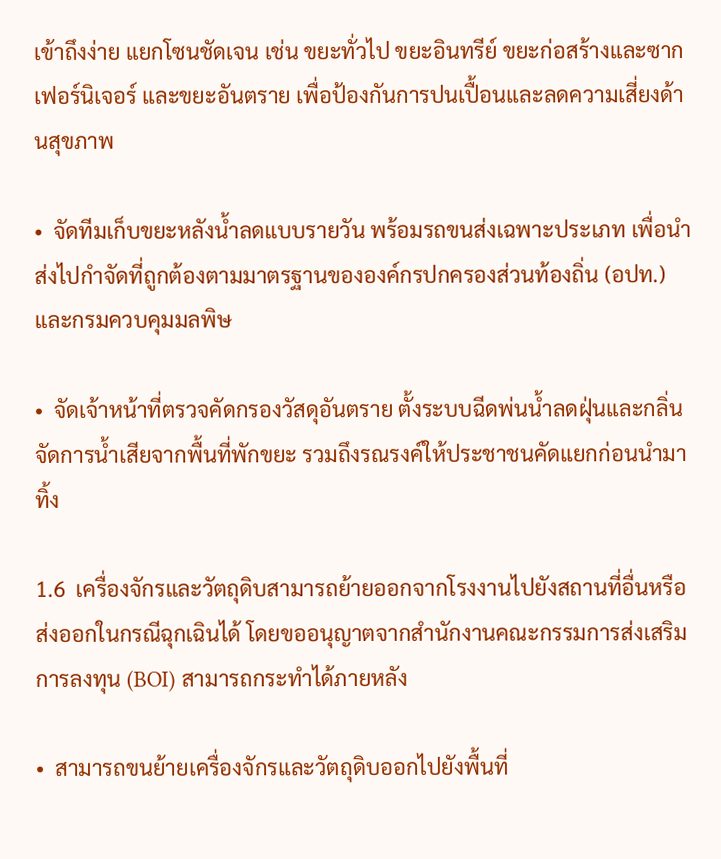เข้าถึงง่าย แยกโซนชัดเจน เช่น ขยะทั่วไป ขยะอินทรีย์ ขยะก่อสร้างและซากเฟอร์นิเจอร์ และขยะอันตราย เพื่อป้องกันการปนเปื้อนและลดความเสี่ยงด้านสุขภาพ

•  จัดทีมเก็บขยะหลังน้ำลดแบบรายวัน พร้อมรถขนส่งเฉพาะประเภท เพื่อนำส่งไปกำจัดที่ถูกต้องตามมาตรฐานขององค์กรปกครองส่วนท้องถิ่น (อปท.) และกรมควบคุมมลพิษ

•  จัดเจ้าหน้าที่ตรวจคัดกรองวัสดุอันตราย ตั้งระบบฉีดพ่นน้ำลดฝุ่นและกลิ่น จัดการน้ำเสียจากพื้นที่พักขยะ รวมถึงรณรงค์ให้ประชาชนคัดแยกก่อนนำมาทิ้ง

1.6  เครื่องจักรและวัตถุดิบสามารถย้ายออกจากโรงงานไปยังสถานที่อื่นหรือส่งออกในกรณีฉุกเฉินได้ โดยขออนุญาตจากสำนักงานคณะกรรมการส่งเสริมการลงทุน (BOI) สามารถกระทำได้ภายหลัง

•  สามารถขนย้ายเครื่องจักรและวัตถุดิบออกไปยังพื้นที่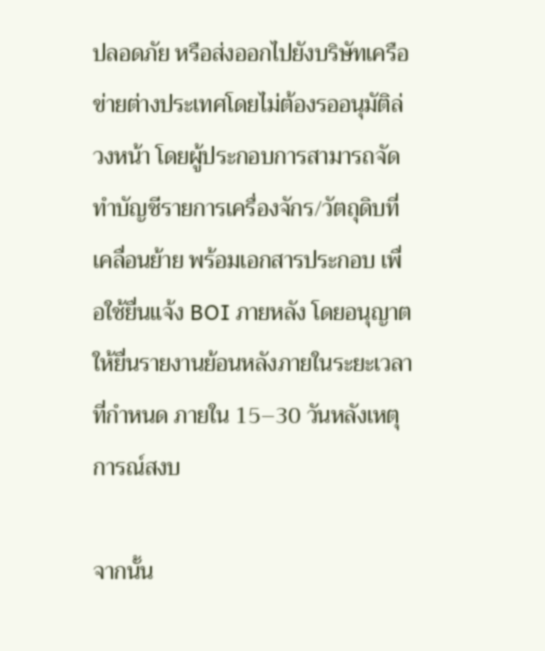ปลอดภัย หรือส่งออกไปยังบริษัทเครือข่ายต่างประเทศโดยไม่ต้องรออนุมัติล่วงหน้า โดยผู้ประกอบการสามารถจัดทำบัญชีรายการเครื่องจักร/วัตถุดิบที่เคลื่อนย้าย พร้อมเอกสารประกอบ เพื่อใช้ยื่นแจ้ง BOI ภายหลัง โดยอนุญาตให้ยื่นรายงานย้อนหลังภายในระยะเวลาที่กำหนด ภายใน 15–30 วันหลังเหตุการณ์สงบ

จากนั้น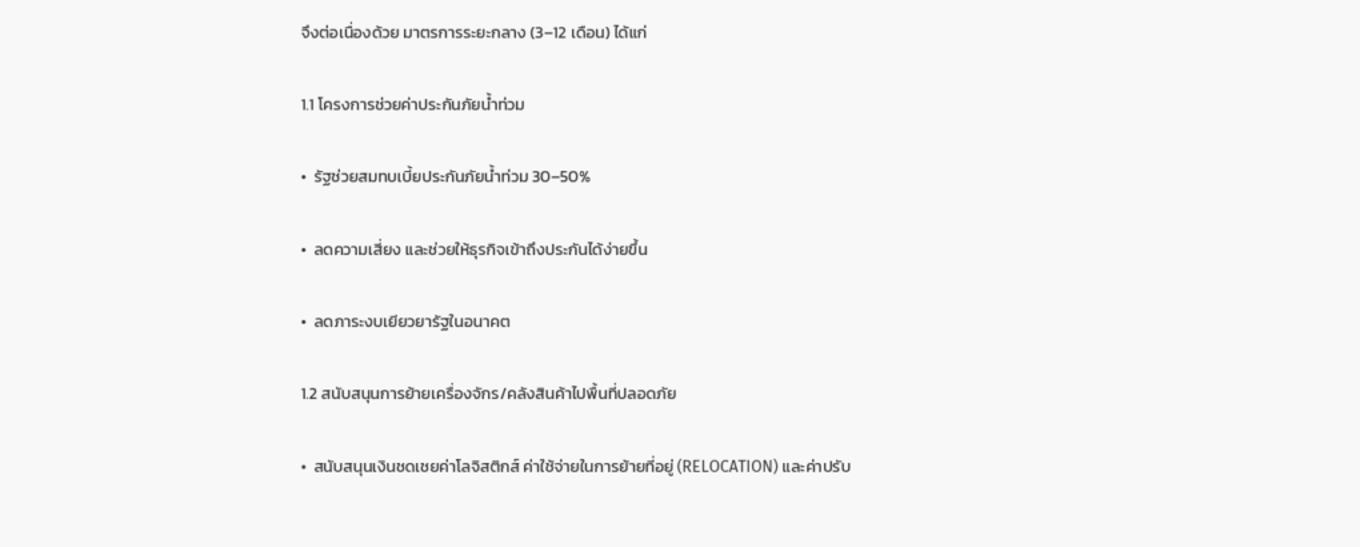จึงต่อเนื่องด้วย มาตรการระยะกลาง (3–12 เดือน) ได้แก่

1.1 โครงการช่วยค่าประกันภัยน้ำท่วม

•  รัฐช่วยสมทบเบี้ยประกันภัยน้ำท่วม 30–50%

•  ลดความเสี่ยง และช่วยให้ธุรกิจเข้าถึงประกันได้ง่ายขึ้น

•  ลดภาระงบเยียวยารัฐในอนาคต

1.2 สนับสนุนการย้ายเครื่องจักร/คลังสินค้าไปพื้นที่ปลอดภัย

•  สนับสนุนเงินชดเชยค่าโลจิสติกส์ ค่าใช้จ่ายในการย้ายที่อยู่ (RELOCATION) และค่าปรับ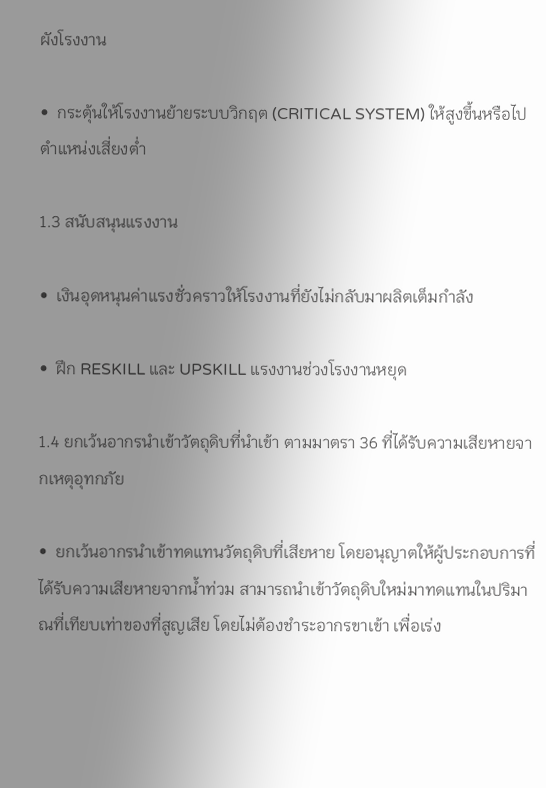ผังโรงงาน

•  กระตุ้นให้โรงงานย้ายระบบวิกฤต (CRITICAL SYSTEM) ให้สูงขึ้นหรือไปตำแหน่งเสี่ยงต่ำ

1.3 สนับสนุนแรงงาน

•  เงินอุดหนุนค่าแรงชั่วคราวให้โรงงานที่ยังไม่กลับมาผลิตเต็มกำลัง

•  ฝึก RESKILL และ UPSKILL แรงงานช่วงโรงงานหยุด

1.4 ยกเว้นอากรนำเข้าวัตถุดิบที่นำเข้า ตามมาตรา 36 ที่ได้รับความเสียหายจากเหตุอุทกภัย

•  ยกเว้นอากรนำเข้าทดแทนวัตถุดิบที่เสียหาย โดยอนุญาตให้ผู้ประกอบการที่ได้รับความเสียหายจากน้ำท่วม สามารถนำเข้าวัตถุดิบใหม่มาทดแทนในปริมาณที่เทียบเท่าของที่สูญเสีย โดยไม่ต้องชำระอากรขาเข้า เพื่อเร่ง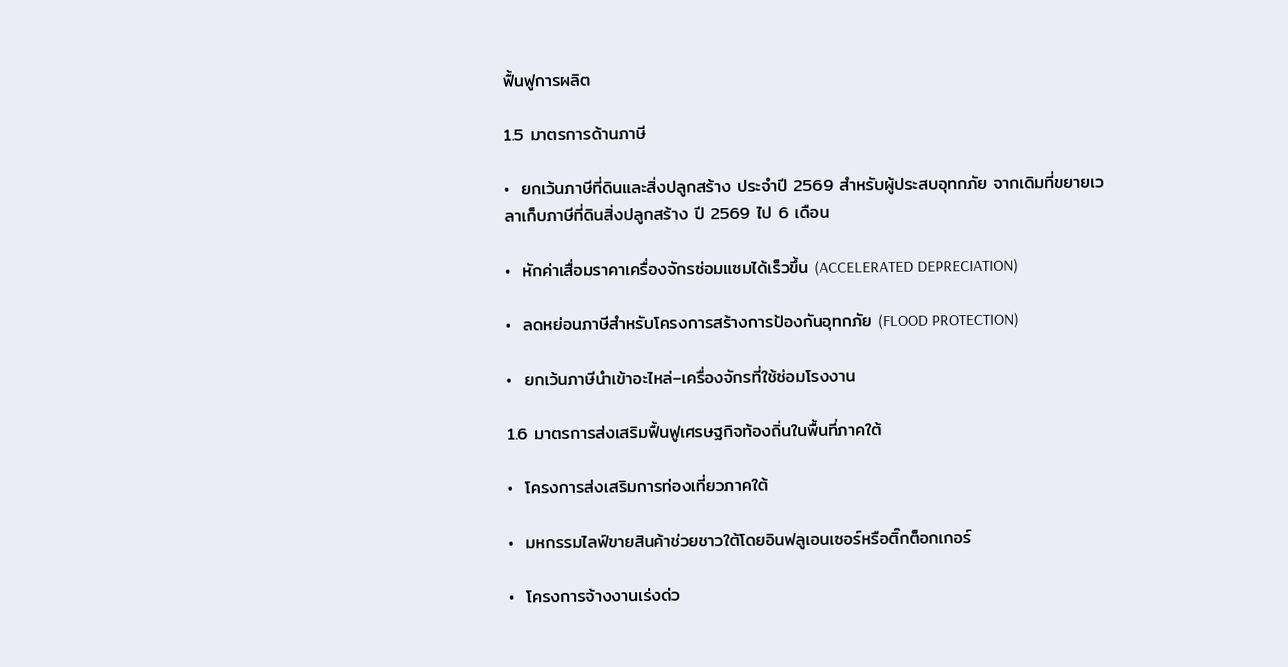ฟื้นฟูการผลิต

1.5 มาตรการด้านภาษี

•  ยกเว้นภาษีที่ดินและสิ่งปลูกสร้าง ประจำปี 2569 สำหรับผู้ประสบอุทกภัย จากเดิมที่ขยายเวลาเก็บภาษีที่ดินสิ่งปลูกสร้าง ปี 2569 ไป 6 เดือน

•  หักค่าเสื่อมราคาเครื่องจักรซ่อมแซมได้เร็วขึ้น (ACCELERATED DEPRECIATION)

•  ลดหย่อนภาษีสำหรับโครงการสร้างการป้องกันอุทกภัย (FLOOD PROTECTION)

•  ยกเว้นภาษีนำเข้าอะไหล่–เครื่องจักรที่ใช้ซ่อมโรงงาน

1.6 มาตรการส่งเสริมฟื้นฟูเศรษฐกิจท้องถิ่นในพื้นที่ภาคใต้

•  โครงการส่งเสริมการท่องเที่ยวภาคใต้

•  มหกรรมไลฟ์ขายสินค้าช่วยชาวใต้โดยอินฟลูเอนเซอร์หรือติ๊กต็อกเกอร์

•  โครงการจ้างงานเร่งด่ว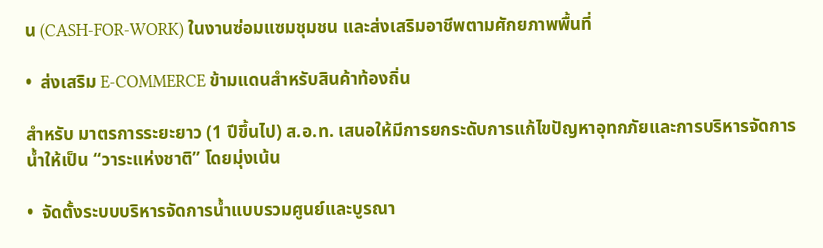น (CASH-FOR-WORK) ในงานซ่อมแซมชุมชน และส่งเสริมอาชีพตามศักยภาพพื้นที่

•  ส่งเสริม E-COMMERCE ข้ามแดนสำหรับสินค้าท้องถิ่น

สำหรับ มาตรการระยะยาว (1 ปีขึ้นไป) ส.อ.ท. เสนอให้มีการยกระดับการแก้ไขปัญหาอุทกภัยและการบริหารจัดการน้ำให้เป็น “วาระแห่งชาติ” โดยมุ่งเน้น

•  จัดตั้งระบบบริหารจัดการน้ำแบบรวมศูนย์และบูรณา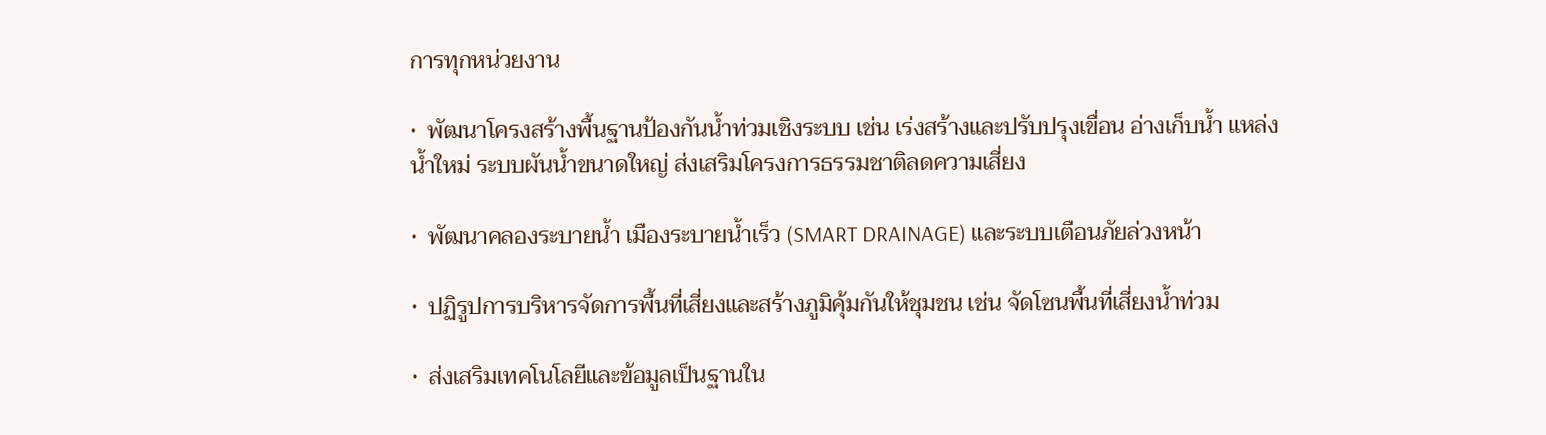การทุกหน่วยงาน

•  พัฒนาโครงสร้างพื้นฐานป้องกันน้ำท่วมเชิงระบบ เช่น เร่งสร้างและปรับปรุงเขื่อน อ่างเก็บน้ำ แหล่งน้ำใหม่ ระบบผันน้ำขนาดใหญ่ ส่งเสริมโครงการธรรมชาติลดความเสี่ยง

•  พัฒนาคลองระบายน้ำ เมืองระบายน้ำเร็ว (SMART DRAINAGE) และระบบเตือนภัยล่วงหน้า

•  ปฏิรูปการบริหารจัดการพื้นที่เสี่ยงและสร้างภูมิคุ้มกันให้ชุมชน เช่น จัดโซนพื้นที่เสี่ยงน้ำท่วม

•  ส่งเสริมเทคโนโลยีและข้อมูลเป็นฐานใน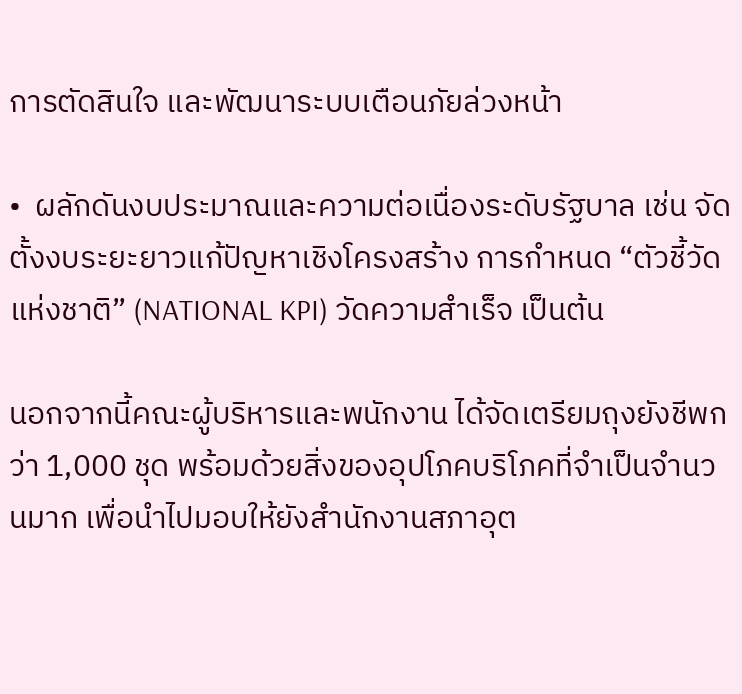การตัดสินใจ และพัฒนาระบบเตือนภัยล่วงหน้า

•  ผลักดันงบประมาณและความต่อเนื่องระดับรัฐบาล เช่น จัดตั้งงบระยะยาวแก้ปัญหาเชิงโครงสร้าง การกำหนด “ตัวชี้วัดแห่งชาติ” (NATIONAL KPI) วัดความสำเร็จ เป็นต้น

นอกจากนี้คณะผู้บริหารและพนักงาน ได้จัดเตรียมถุงยังชีพกว่า 1,000 ชุด พร้อมด้วยสิ่งของอุปโภคบริโภคที่จำเป็นจำนวนมาก เพื่อนำไปมอบให้ยังสำนักงานสภาอุต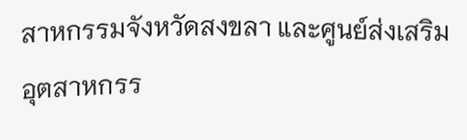สาหกรรมจังหวัดสงขลา และศูนย์ส่งเสริมอุตสาหกรร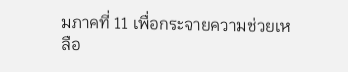มภาคที่ 11 เพื่อกระจายความช่วยเหลือ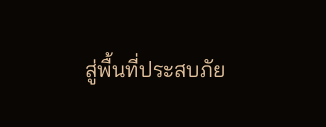สู่พื้นที่ประสบภัย